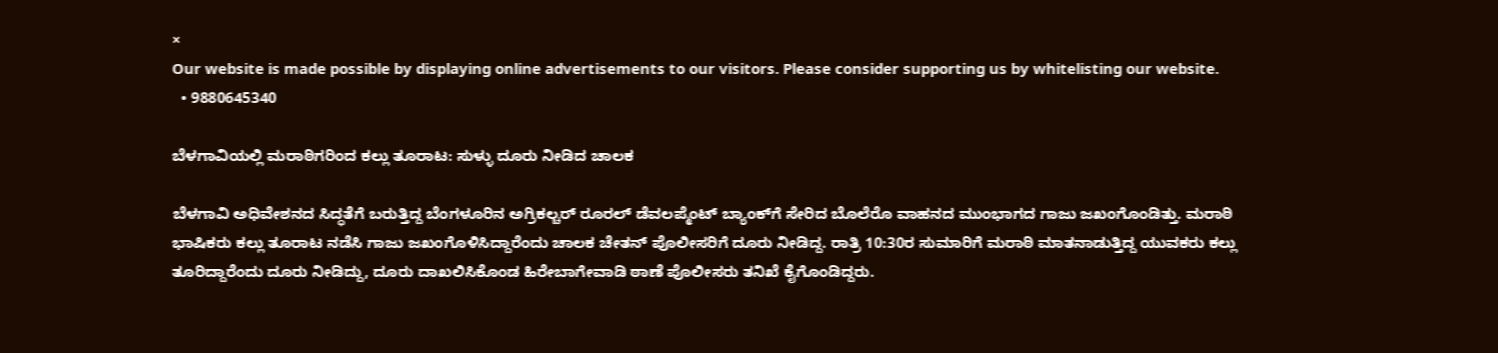×
Our website is made possible by displaying online advertisements to our visitors. Please consider supporting us by whitelisting our website.
  • 9880645340

ಬೆಳಗಾವಿಯಲ್ಲಿ ಮರಾಠಿಗರಿಂದ ಕಲ್ಲು ತೂರಾಟ: ಸುಳ್ಳು ದೂರು ನೀಡಿದ ಚಾಲಕ

ಬೆಳಗಾವಿ ಅಧಿವೇಶನದ ಸಿದ್ಧತೆಗೆ ಬರುತ್ತಿದ್ದ ಬೆಂಗಳೂರಿನ ಅಗ್ರಿಕಲ್ಚರ್ ರೂರಲ್ ಡೆವಲಪ್ಮೆಂಟ್ ಬ್ಯಾಂಕ್‌ಗೆ ಸೇರಿದ ಬೊಲೆರೊ ವಾಹನದ ಮುಂಭಾಗದ ಗಾಜು ಜಖಂಗೊಂಡಿತ್ತು. ಮರಾಠಿ ಭಾಷಿಕರು ಕಲ್ಲು ತೂರಾಟ ನಡೆಸಿ ಗಾಜು ಜಖಂಗೊಳಿಸಿದ್ದಾರೆಂದು ಚಾಲಕ ಚೇತನ್ ಪೊಲೀಸರಿಗೆ ದೂರು ನೀಡಿದ್ದ. ರಾತ್ರಿ 10:30ರ ಸುಮಾರಿಗೆ ಮರಾಠಿ ಮಾತನಾಡುತ್ತಿದ್ದ ಯುವಕರು ಕಲ್ಲು ತೂರಿದ್ದಾರೆಂದು ದೂರು ನೀಡಿದ್ದು, ದೂರು ದಾಖಲಿಸಿಕೊಂಡ ಹಿರೇಬಾಗೇವಾಡಿ ಠಾಣೆ ಪೊಲೀಸರು ತನಿಖೆ ಕೈಗೊಂಡಿದ್ದರು.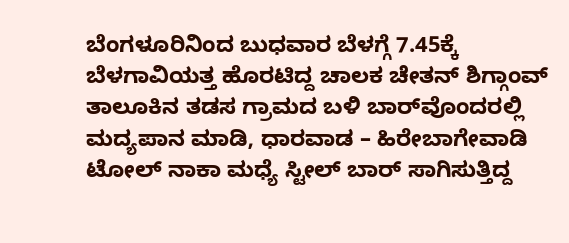ಬೆಂಗಳೂರಿನಿಂದ ಬುಧವಾರ ಬೆಳಗ್ಗೆ 7.45ಕ್ಕೆ ಬೆಳಗಾವಿಯತ್ತ ಹೊರಟಿದ್ದ ಚಾಲಕ ಚೇತನ್ ಶಿಗ್ಗಾಂವ್‌ ತಾಲೂಕಿನ ತಡಸ ಗ್ರಾಮದ ಬಳಿ ಬಾರ್‌ವೊಂದರಲ್ಲಿ ಮದ್ಯಪಾನ ಮಾಡಿ, ಧಾರವಾಡ – ಹಿರೇಬಾಗೇವಾಡಿ ಟೋಲ್ ನಾಕಾ ಮಧ್ಯೆ ಸ್ಟೀಲ್ ಬಾರ್ ಸಾಗಿಸುತ್ತಿದ್ದ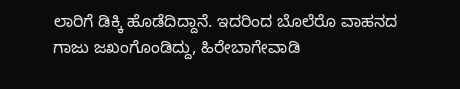ಲಾರಿಗೆ ಡಿಕ್ಕಿ ಹೊಡೆದಿದ್ದಾನೆ. ಇದರಿಂದ ಬೊಲೆರೊ ವಾಹನದ ಗಾಜು ಜಖಂಗೊಂಡಿದ್ದು, ಹಿರೇಬಾಗೇವಾಡಿ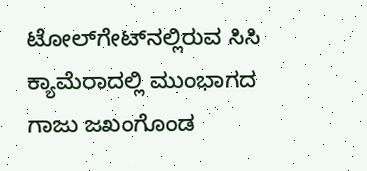ಟೋಲ್‌ಗೇಟ್‌ನಲ್ಲಿರುವ ಸಿಸಿ ಕ್ಯಾಮೆರಾದಲ್ಲಿ ಮುಂಭಾಗದ ಗಾಜು ಜಖಂಗೊಂಡ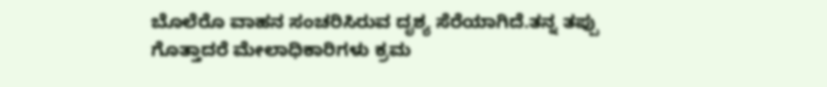ಬೊಲೆರೊ ವಾಹನ ಸಂಚರಿಸಿರುವ ದೃಶ್ಯ ಸೆರೆಯಾಗಿದೆ.ತನ್ನ ತಪ್ಪು ಗೊತ್ತಾದರೆ ಮೇಲಾಧಿಕಾರಿಗಳು ಕ್ರಮ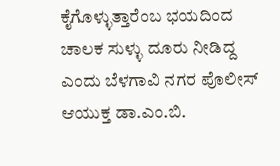ಕೈಗೊಳ್ಳುತ್ತಾರೆಂಬ ಭಯದಿಂದ ಚಾಲಕ ಸುಳ್ಳು ದೂರು ನೀಡಿದ್ದ ಎಂದು ಬೆಳಗಾವಿ ನಗರ ಪೊಲೀಸ್ ಆಯುಕ್ತ ಡಾ.ಎಂ.ಬಿ.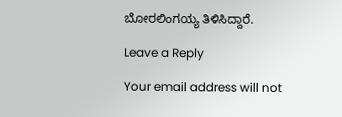ಬೋರಲಿಂಗಯ್ಯ ತಿಳಿಸಿದ್ದಾರೆ.

Leave a Reply

Your email address will not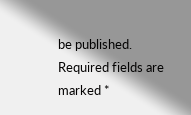be published. Required fields are marked *